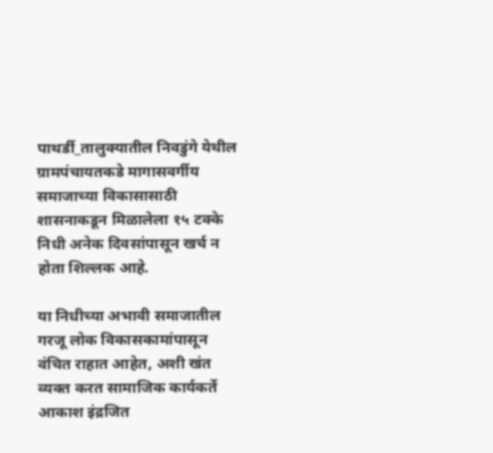पाथर्डी_तालुक्यातील निवडुंगे येथील ग्रामपंचायतकडे मागासवर्गीय समाजाच्या विकासासाठी शासनाकडून मिळालेला १५ टक्के निधी अनेक दिवसांपासून खर्च न होता शिल्लक आहे.

या निधीच्या अभावी समाजातील गरजू लोक विकासकामांपासून वंचित राहात आहेत, अशी खंत व्यक्त करत सामाजिक कार्यकर्ते आकाश इंद्रजित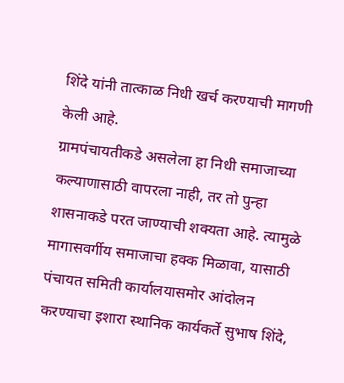शिंदे यांनी तात्काळ निधी खर्च करण्याची मागणी केली आहे.
ग्रामपंचायतीकडे असलेला हा निधी समाजाच्या कल्याणासाठी वापरला नाही, तर तो पुन्हा शासनाकडे परत जाण्याची शक्यता आहे. त्यामुळे मागासवर्गीय समाजाचा हक्क मिळावा, यासाठी पंचायत समिती कार्यालयासमोर आंदोलन करण्याचा इशारा स्थानिक कार्यकर्ते सुभाष शिंदे,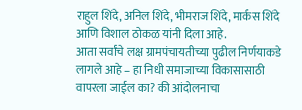राहुल शिंदे, अनिल शिंदे, भीमराज शिंदे, मार्कस शिंदे आणि विशाल ठोकळ यांनी दिला आहे.
आता सर्वांचे लक्ष ग्रामपंचायतीच्या पुढील निर्णयाकडे लागले आहे – हा निधी समाजाच्या विकासासाठी वापरला जाईल का? की आंदोलनाचा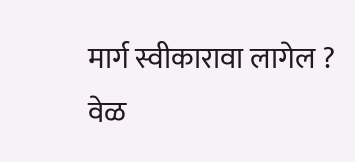मार्ग स्वीकारावा लागेल ? वेळ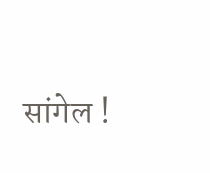सांगेल !